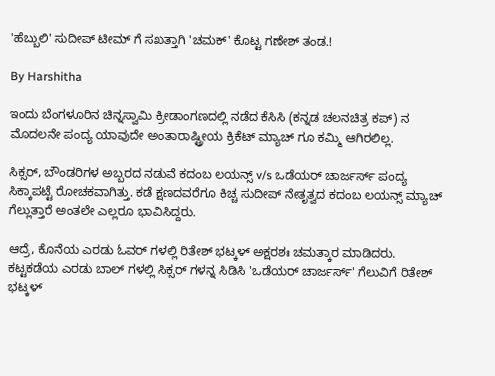'ಹೆಬ್ಬುಲಿ' ಸುದೀಪ್ ಟೀಮ್ ಗೆ ಸಖತ್ತಾಗಿ 'ಚಮಕ್' ಕೊಟ್ಟ ಗಣೇಶ್ ತಂಡ.!

By Harshitha

ಇಂದು ಬೆಂಗಳೂರಿನ ಚಿನ್ನಸ್ವಾಮಿ ಕ್ರೀಡಾಂಗಣದಲ್ಲಿ ನಡೆದ ಕೆಸಿಸಿ (ಕನ್ನಡ ಚಲನಚಿತ್ರ ಕಪ್) ನ ಮೊದಲನೇ ಪಂದ್ಯ ಯಾವುದೇ ಅಂತಾರಾಷ್ಟ್ರೀಯ ಕ್ರಿಕೆಟ್ ಮ್ಯಾಚ್ ಗೂ ಕಮ್ಮಿ ಆಗಿರಲಿಲ್ಲ.

ಸಿಕ್ಸರ್, ಬೌಂಡರಿಗಳ ಅಬ್ಬರದ ನಡುವೆ ಕದಂಬ ಲಯನ್ಸ್ v/s ಒಡೆಯರ್ ಚಾರ್ಜರ್ಸ್ ಪಂದ್ಯ ಸಿಕ್ಕಾಪಟ್ಟೆ ರೋಚಕವಾಗಿತ್ತು. ಕಡೆ ಕ್ಷಣದವರೆಗೂ ಕಿಚ್ಚ ಸುದೀಪ್ ನೇತೃತ್ವದ ಕದಂಬ ಲಯನ್ಸ್ ಮ್ಯಾಚ್ ಗೆಲ್ಲುತ್ತಾರೆ ಅಂತಲೇ ಎಲ್ಲರೂ ಭಾವಿಸಿದ್ದರು.

ಆದ್ರೆ, ಕೊನೆಯ ಎರಡು ಓವರ್ ಗಳಲ್ಲಿ ರಿತೇಶ್ ಭಟ್ಕಳ್ ಅಕ್ಷರಶಃ ಚಮತ್ಕಾರ ಮಾಡಿದರು. ಕಟ್ಟಕಡೆಯ ಎರಡು ಬಾಲ್ ಗಳಲ್ಲಿ ಸಿಕ್ಸರ್ ಗಳನ್ನ ಸಿಡಿಸಿ 'ಒಡೆಯರ್ ಚಾರ್ಜರ್ಸ್' ಗೆಲುವಿಗೆ ರಿತೇಶ್ ಭಟ್ಕಳ್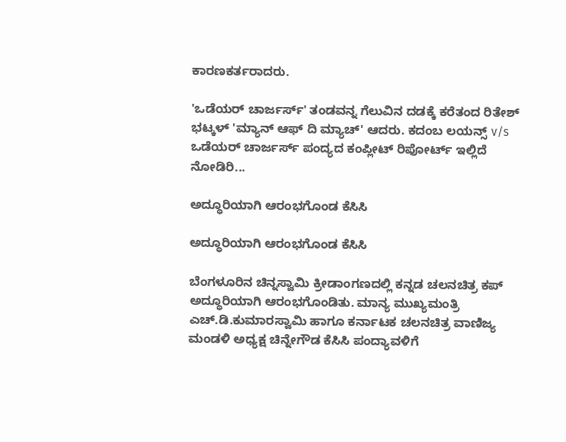ಕಾರಣಕರ್ತರಾದರು.

'ಒಡೆಯರ್ ಚಾರ್ಜರ್ಸ್' ತಂಡವನ್ನ ಗೆಲುವಿನ ದಡಕ್ಕೆ ಕರೆತಂದ ರಿತೇಶ್ ಭಟ್ಕಳ್ 'ಮ್ಯಾನ್ ಆಫ್ ದಿ ಮ್ಯಾಚ್' ಆದರು. ಕದಂಬ ಲಯನ್ಸ್ v/s ಒಡೆಯರ್ ಚಾರ್ಜರ್ಸ್ ಪಂದ್ಯದ ಕಂಪ್ಲೀಟ್ ರಿಪೋರ್ಟ್ ಇಲ್ಲಿದೆ ನೋಡಿರಿ...

ಅದ್ಧೂರಿಯಾಗಿ ಆರಂಭಗೊಂಡ ಕೆಸಿಸಿ

ಅದ್ಧೂರಿಯಾಗಿ ಆರಂಭಗೊಂಡ ಕೆಸಿಸಿ

ಬೆಂಗಳೂರಿನ ಚಿನ್ನಸ್ವಾಮಿ ಕ್ರೀಡಾಂಗಣದಲ್ಲಿ ಕನ್ನಡ ಚಲನಚಿತ್ರ ಕಪ್ ಅದ್ಧೂರಿಯಾಗಿ ಆರಂಭಗೊಂಡಿತು. ಮಾನ್ಯ ಮುಖ್ಯಮಂತ್ರಿ ಎಚ್.ಡಿ.ಕುಮಾರಸ್ವಾಮಿ ಹಾಗೂ ಕರ್ನಾಟಕ ಚಲನಚಿತ್ರ ವಾಣಿಜ್ಯ ಮಂಡಳಿ ಅಧ್ಯಕ್ಷ ಚಿನ್ನೇಗೌಡ ಕೆಸಿಸಿ ಪಂದ್ಯಾವಳಿಗೆ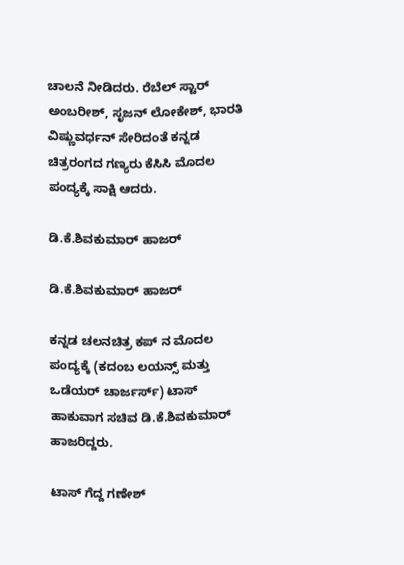ಚಾಲನೆ ನೀಡಿದರು. ರೆಬೆಲ್ ಸ್ಟಾರ್ ಅಂಬರೀಶ್, ಸೃಜನ್ ಲೋಕೇಶ್, ಭಾರತಿ ವಿಷ್ಣುವರ್ಧನ್ ಸೇರಿದಂತೆ ಕನ್ನಡ ಚಿತ್ರರಂಗದ ಗಣ್ಯರು ಕೆಸಿಸಿ ಮೊದಲ ಪಂದ್ಯಕ್ಕೆ ಸಾಕ್ಷಿ ಆದರು.

ಡಿ.ಕೆ.ಶಿವಕುಮಾರ್ ಹಾಜರ್

ಡಿ.ಕೆ.ಶಿವಕುಮಾರ್ ಹಾಜರ್

ಕನ್ನಡ ಚಲನಚಿತ್ರ ಕಪ್ ನ ಮೊದಲ ಪಂದ್ಯಕ್ಕೆ (ಕದಂಬ ಲಯನ್ಸ್ ಮತ್ತು ಒಡೆಯರ್ ಚಾರ್ಜರ್ಸ್) ಟಾಸ್ ಹಾಕುವಾಗ ಸಚಿವ ಡಿ.ಕೆ.ಶಿವಕುಮಾರ್ ಹಾಜರಿದ್ದರು.

ಟಾಸ್ ಗೆದ್ದ ಗಣೇಶ್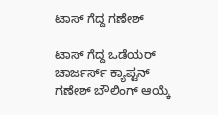ಟಾಸ್ ಗೆದ್ದ ಗಣೇಶ್

ಟಾಸ್ ಗೆದ್ದ ಒಡೆಯರ್ ಚಾರ್ಜರ್ಸ್ ಕ್ಯಾಪ್ಟನ್ ಗಣೇಶ್ ಬೌಲಿಂಗ್ ಆಯ್ಕೆ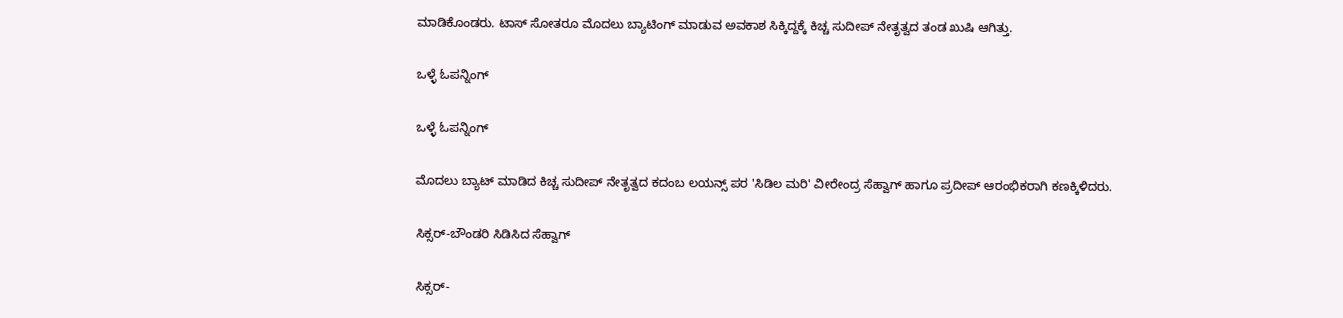ಮಾಡಿಕೊಂಡರು. ಟಾಸ್ ಸೋತರೂ ಮೊದಲು ಬ್ಯಾಟಿಂಗ್ ಮಾಡುವ ಅವಕಾಶ ಸಿಕ್ಕಿದ್ದಕ್ಕೆ ಕಿಚ್ಚ ಸುದೀಪ್ ನೇತೃತ್ವದ ತಂಡ ಖುಷಿ ಆಗಿತ್ತು.

ಒಳ್ಳೆ ಓಪನ್ನಿಂಗ್

ಒಳ್ಳೆ ಓಪನ್ನಿಂಗ್

ಮೊದಲು ಬ್ಯಾಟ್ ಮಾಡಿದ ಕಿಚ್ಚ ಸುದೀಪ್ ನೇತೃತ್ವದ ಕದಂಬ ಲಯನ್ಸ್ ಪರ 'ಸಿಡಿಲ ಮರಿ' ವೀರೇಂದ್ರ ಸೆಹ್ವಾಗ್ ಹಾಗೂ ಪ್ರದೀಪ್ ಆರಂಭಿಕರಾಗಿ ಕಣಕ್ಕಿಳಿದರು.

ಸಿಕ್ಸರ್-ಬೌಂಡರಿ ಸಿಡಿಸಿದ ಸೆಹ್ವಾಗ್

ಸಿಕ್ಸರ್-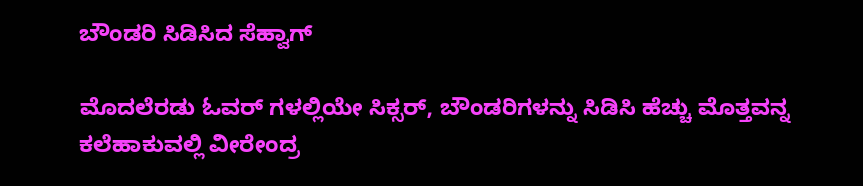ಬೌಂಡರಿ ಸಿಡಿಸಿದ ಸೆಹ್ವಾಗ್

ಮೊದಲೆರಡು ಓವರ್ ಗಳಲ್ಲಿಯೇ ಸಿಕ್ಸರ್, ಬೌಂಡರಿಗಳನ್ನು ಸಿಡಿಸಿ ಹೆಚ್ಚು ಮೊತ್ತವನ್ನ ಕಲೆಹಾಕುವಲ್ಲಿ ವೀರೇಂದ್ರ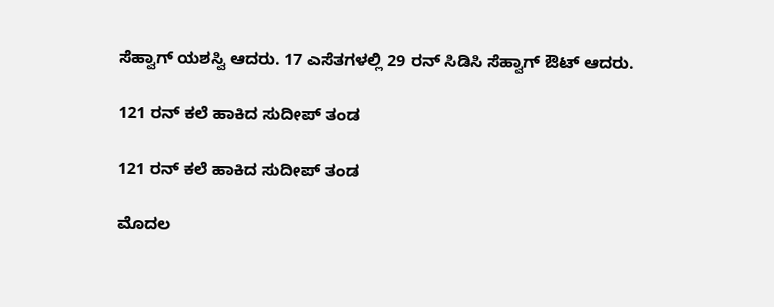ಸೆಹ್ವಾಗ್ ಯಶಸ್ವಿ ಆದರು. 17 ಎಸೆತಗಳಲ್ಲಿ 29 ರನ್ ಸಿಡಿಸಿ ಸೆಹ್ವಾಗ್ ಔಟ್ ಆದರು.

121 ರನ್ ಕಲೆ ಹಾಕಿದ ಸುದೀಪ್ ತಂಡ

121 ರನ್ ಕಲೆ ಹಾಕಿದ ಸುದೀಪ್ ತಂಡ

ಮೊದಲ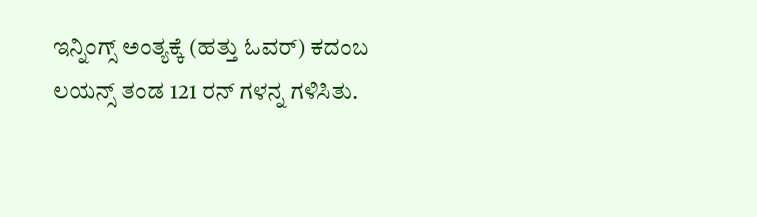ಇನ್ನಿಂಗ್ಸ್ ಅಂತ್ಯಕ್ಕೆ (ಹತ್ತು ಓವರ್) ಕದಂಬ ಲಯನ್ಸ್ ತಂಡ 121 ರನ್ ಗಳನ್ನ ಗಳಿಸಿತು.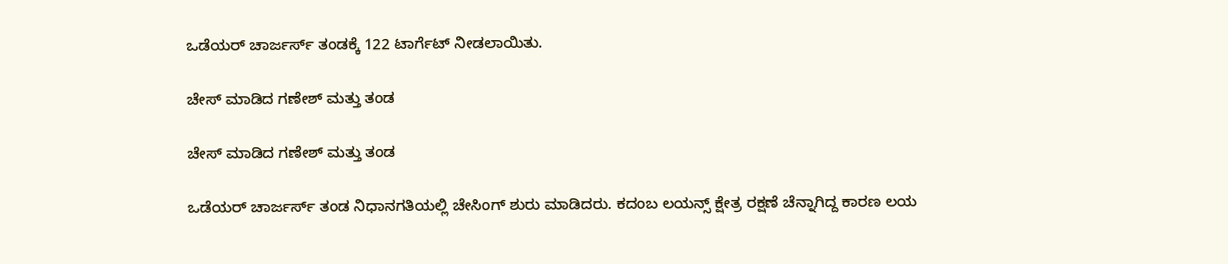ಒಡೆಯರ್ ಚಾರ್ಜರ್ಸ್ ತಂಡಕ್ಕೆ 122 ಟಾರ್ಗೆಟ್ ನೀಡಲಾಯಿತು.

ಚೇಸ್ ಮಾಡಿದ ಗಣೇಶ್ ಮತ್ತು ತಂಡ

ಚೇಸ್ ಮಾಡಿದ ಗಣೇಶ್ ಮತ್ತು ತಂಡ

ಒಡೆಯರ್ ಚಾರ್ಜರ್ಸ್ ತಂಡ ನಿಧಾನಗತಿಯಲ್ಲಿ ಚೇಸಿಂಗ್ ಶುರು ಮಾಡಿದರು. ಕದಂಬ ಲಯನ್ಸ್ ಕ್ಷೇತ್ರ ರಕ್ಷಣೆ ಚೆನ್ನಾಗಿದ್ದ ಕಾರಣ ಲಯ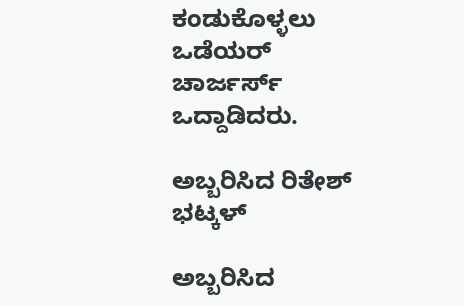ಕಂಡುಕೊಳ್ಳಲು ಒಡೆಯರ್ ಚಾರ್ಜರ್ಸ್ ಒದ್ದಾಡಿದರು.

ಅಬ್ಬರಿಸಿದ ರಿತೇಶ್ ಭಟ್ಕಳ್

ಅಬ್ಬರಿಸಿದ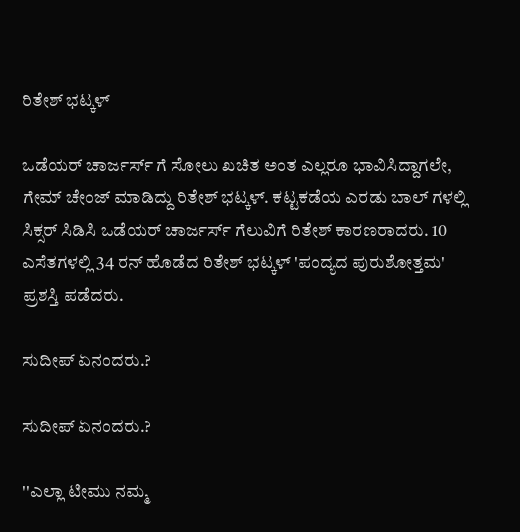ರಿತೇಶ್ ಭಟ್ಕಳ್

ಒಡೆಯರ್ ಚಾರ್ಜರ್ಸ್ ಗೆ ಸೋಲು ಖಚಿತ ಅಂತ ಎಲ್ಲರೂ ಭಾವಿಸಿದ್ದಾಗಲೇ, ಗೇಮ್ ಚೇಂಜ್ ಮಾಡಿದ್ದು ರಿತೇಶ್ ಭಟ್ಕಳ್. ಕಟ್ಟಕಡೆಯ ಎರಡು ಬಾಲ್ ಗಳಲ್ಲಿ ಸಿಕ್ಸರ್ ಸಿಡಿಸಿ ಒಡೆಯರ್ ಚಾರ್ಜರ್ಸ್ ಗೆಲುವಿಗೆ ರಿತೇಶ್ ಕಾರಣರಾದರು. 10 ಎಸೆತಗಳಲ್ಲಿ 34 ರನ್ ಹೊಡೆದ ರಿತೇಶ್ ಭಟ್ಕಳ್ 'ಪಂದ್ಯದ ಪುರುಶೋತ್ತಮ' ಪ್ರಶಸ್ತಿ ಪಡೆದರು.

ಸುದೀಪ್ ಏನಂದರು.?

ಸುದೀಪ್ ಏನಂದರು.?

''ಎಲ್ಲಾ ಟೀಮು ನಮ್ಮ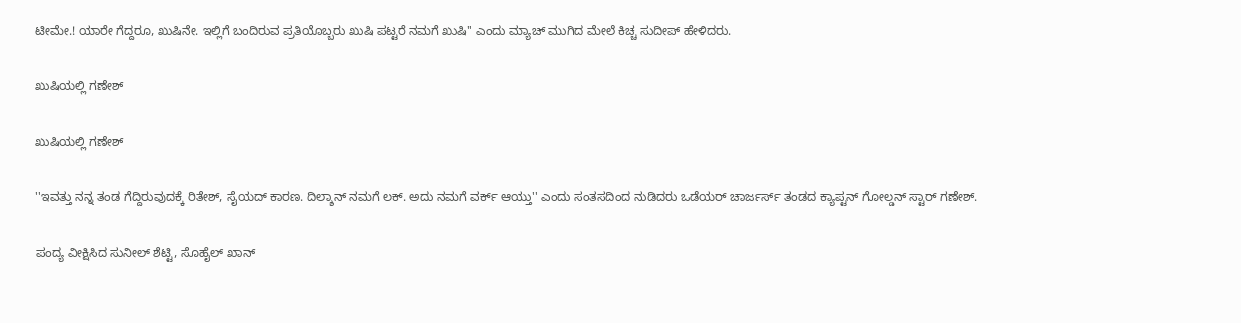ಟೀಮೇ.! ಯಾರೇ ಗೆದ್ದರೂ, ಖುಷಿನೇ. ಇಲ್ಲಿಗೆ ಬಂದಿರುವ ಪ್ರತಿಯೊಬ್ಬರು ಖುಷಿ ಪಟ್ಟರೆ ನಮಗೆ ಖುಷಿ'' ಎಂದು ಮ್ಯಾಚ್ ಮುಗಿದ ಮೇಲೆ ಕಿಚ್ಚ ಸುದೀಪ್ ಹೇಳಿದರು.

ಖುಷಿಯಲ್ಲಿ ಗಣೇಶ್

ಖುಷಿಯಲ್ಲಿ ಗಣೇಶ್

''ಇವತ್ತು ನನ್ನ ತಂಡ ಗೆದ್ದಿರುವುದಕ್ಕೆ ರಿತೇಶ್, ಸೈಯದ್ ಕಾರಣ. ದಿಲ್ಶಾನ್ ನಮಗೆ ಲಕ್. ಅದು ನಮಗೆ ವರ್ಕ್ ಆಯ್ತು'' ಎಂದು ಸಂತಸದಿಂದ ನುಡಿದರು ಒಡೆಯರ್ ಚಾರ್ಜರ್ಸ್ ತಂಡದ ಕ್ಯಾಪ್ಟನ್ ಗೋಲ್ಡನ್ ಸ್ಟಾರ್ ಗಣೇಶ್.

ಪಂದ್ಯ ವೀಕ್ಷಿಸಿದ ಸುನೀಲ್ ಶೆಟ್ಟಿ, ಸೊಹೈಲ್ ಖಾನ್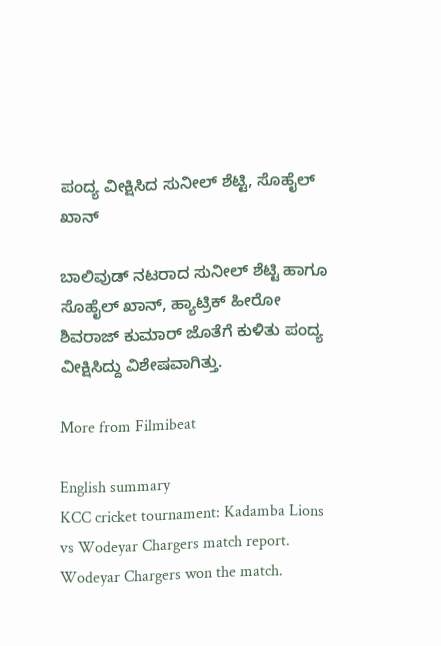ಪಂದ್ಯ ವೀಕ್ಷಿಸಿದ ಸುನೀಲ್ ಶೆಟ್ಟಿ, ಸೊಹೈಲ್ ಖಾನ್

ಬಾಲಿವುಡ್ ನಟರಾದ ಸುನೀಲ್ ಶೆಟ್ಟಿ ಹಾಗೂ ಸೊಹೈಲ್ ಖಾನ್, ಹ್ಯಾಟ್ರಿಕ್ ಹೀರೋ ಶಿವರಾಜ್ ಕುಮಾರ್ ಜೊತೆಗೆ ಕುಳಿತು ಪಂದ್ಯ ವೀಕ್ಷಿಸಿದ್ದು ವಿಶೇಷವಾಗಿತ್ತು.

More from Filmibeat

English summary
KCC cricket tournament: Kadamba Lions vs Wodeyar Chargers match report. Wodeyar Chargers won the match.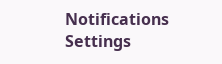Notifications
Settings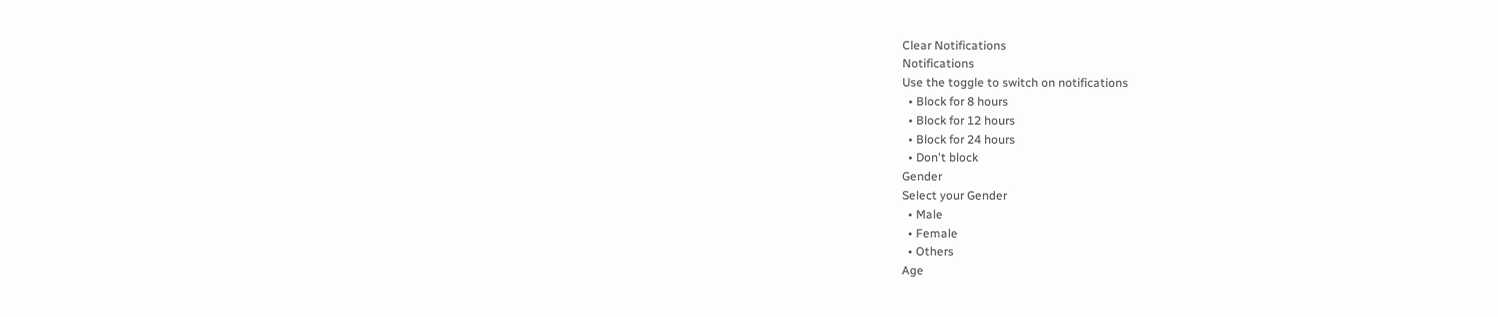Clear Notifications
Notifications
Use the toggle to switch on notifications
  • Block for 8 hours
  • Block for 12 hours
  • Block for 24 hours
  • Don't block
Gender
Select your Gender
  • Male
  • Female
  • Others
Age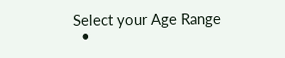Select your Age Range
  •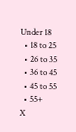Under 18
  • 18 to 25
  • 26 to 35
  • 36 to 45
  • 45 to 55
  • 55+
X